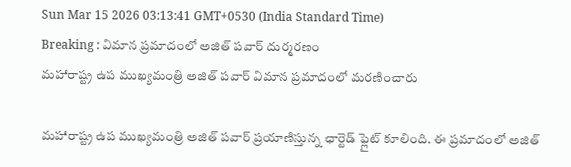Sun Mar 15 2026 03:13:41 GMT+0530 (India Standard Time)
Breaking : విమాన ప్రమాదంలో అజిత్ పవార్ దుర్మరణం
మహారాష్ట్ర ఉప ముఖ్యమంత్రి అజిత్ పవార్ విమాన ప్రమాదంలో మరణించారు

మహారాష్ట్ర ఉప ముఖ్యమంత్రి అజిత్ పవార్ ప్రయాణిస్తున్న ఛార్టెడ్ ఫ్లైట్ కూలింది. ఈ ప్రమాదంలో అజిత్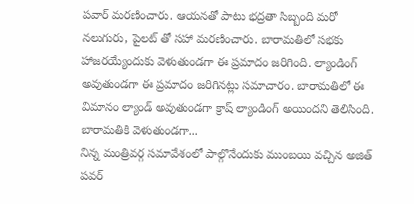పవార్ మరణించారు. ఆయనతో పాటు భద్రతా సిబ్బంది మరో నలుగురు, పైలట్ తో సహా మరణించారు. బారామతిలో సభకు హాజరయ్యేందుకు వెళుతుండగా ఈ ప్రమాదం జరిగింది. ల్యాండింగ్ అవుతుండగా ఈ ప్రమాదం జరిగినట్లు సమాచారం. బారామతిలో ఈ విమానం ల్యాండ్ అవుతుండగా క్రాష్ ల్యాండింగ్ అయిందని తెలిసింది.
బారామతికి వెళుతుండగా...
నిన్న మంత్రివర్గ సమావేశంలో పాల్గొనేందుకు ముంబయి వచ్చిన అజిత్ పవర్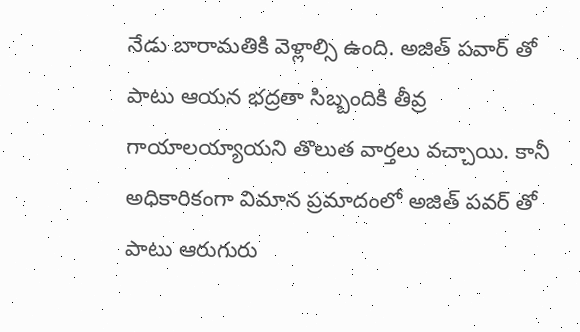నేడు బారామతికి వెళ్లాల్సి ఉంది. అజిత్ పవార్ తో పాటు ఆయన భద్రతా సిబ్బందికి తీవ్ర గాయాలయ్యాయని తొలుత వార్తలు వచ్చాయి. కానీ అధికారికంగా విమాన ప్రమాదంలో అజిత్ పవర్ తో పాటు ఆరుగురు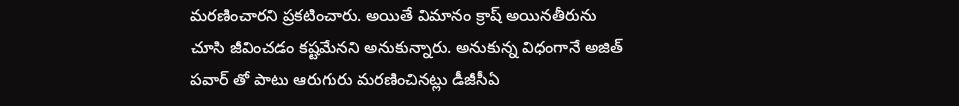మరణించారని ప్రకటించారు. అయితే విమానం క్రాష్ అయినతీరును చూసి జీవించడం కష్టమేనని అనుకున్నారు. అనుకున్న విధంగానే అజిత్ పవార్ తో పాటు ఆరుగురు మరణించినట్లు డీజీసీఏ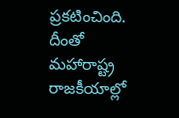ప్రకటించింది. దీంతో మహారాష్ట్ర రాజకీయాల్లో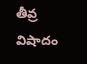తీవ్ర విషాదం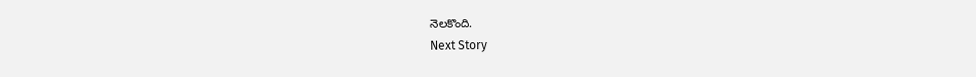నెలకొంది.
Next Story